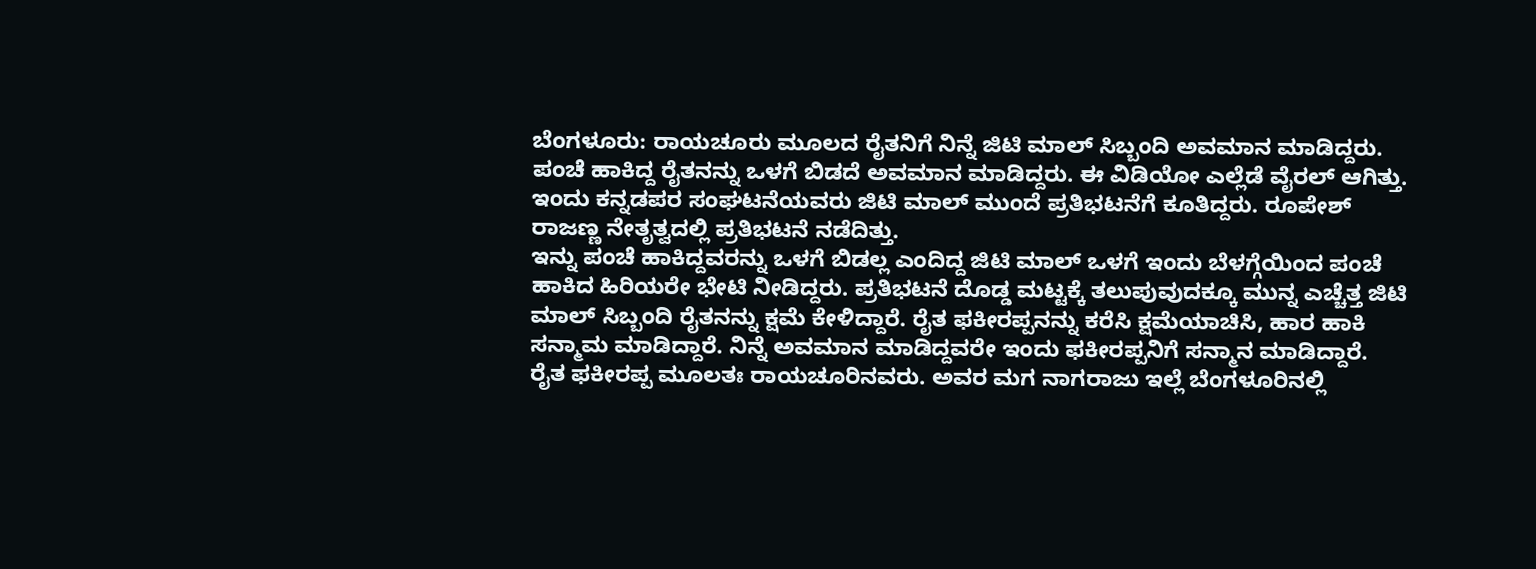ಬೆಂಗಳೂರು: ರಾಯಚೂರು ಮೂಲದ ರೈತನಿಗೆ ನಿನ್ನೆ ಜಿಟಿ ಮಾಲ್ ಸಿಬ್ಬಂದಿ ಅವಮಾನ ಮಾಡಿದ್ದರು. ಪಂಚೆ ಹಾಕಿದ್ದ ರೈತನನ್ನು ಒಳಗೆ ಬಿಡದೆ ಅವಮಾನ ಮಾಡಿದ್ದರು. ಈ ವಿಡಿಯೋ ಎಲ್ಲೆಡೆ ವೈರಲ್ ಆಗಿತ್ತು. ಇಂದು ಕನ್ನಡಪರ ಸಂಘಟನೆಯವರು ಜಿಟಿ ಮಾಲ್ ಮುಂದೆ ಪ್ರತಿಭಟನೆಗೆ ಕೂತಿದ್ದರು. ರೂಪೇಶ್ ರಾಜಣ್ಣ ನೇತೃತ್ವದಲ್ಲಿ ಪ್ರತಿಭಟನೆ ನಡೆದಿತ್ತು.
ಇನ್ನು ಪಂಚೆ ಹಾಕಿದ್ದವರನ್ನು ಒಳಗೆ ಬಿಡಲ್ಲ ಎಂದಿದ್ದ ಜಿಟಿ ಮಾಲ್ ಒಳಗೆ ಇಂದು ಬೆಳಗ್ಗೆಯಿಂದ ಪಂಚೆ ಹಾಕಿದ ಹಿರಿಯರೇ ಭೇಟಿ ನೀಡಿದ್ದರು. ಪ್ರತಿಭಟನೆ ದೊಡ್ಡ ಮಟ್ಟಕ್ಕೆ ತಲುಪುವುದಕ್ಕೂ ಮುನ್ನ ಎಚ್ಚೆತ್ತ ಜಿಟಿ ಮಾಲ್ ಸಿಬ್ಬಂದಿ ರೈತನನ್ನು ಕ್ಷಮೆ ಕೇಳಿದ್ದಾರೆ. ರೈತ ಫಕೀರಪ್ಪನನ್ನು ಕರೆಸಿ ಕ್ಷಮೆಯಾಚಿಸಿ, ಹಾರ ಹಾಕಿ ಸನ್ಮಾಮ ಮಾಡಿದ್ದಾರೆ. ನಿನ್ನೆ ಅವಮಾನ ಮಾಡಿದ್ದವರೇ ಇಂದು ಫಕೀರಪ್ಪನಿಗೆ ಸನ್ಮಾನ ಮಾಡಿದ್ದಾರೆ.
ರೈತ ಫಕೀರಪ್ಪ ಮೂಲತಃ ರಾಯಚೂರಿನವರು. ಅವರ ಮಗ ನಾಗರಾಜು ಇಲ್ಲೆ ಬೆಂಗಳೂರಿನಲ್ಲಿ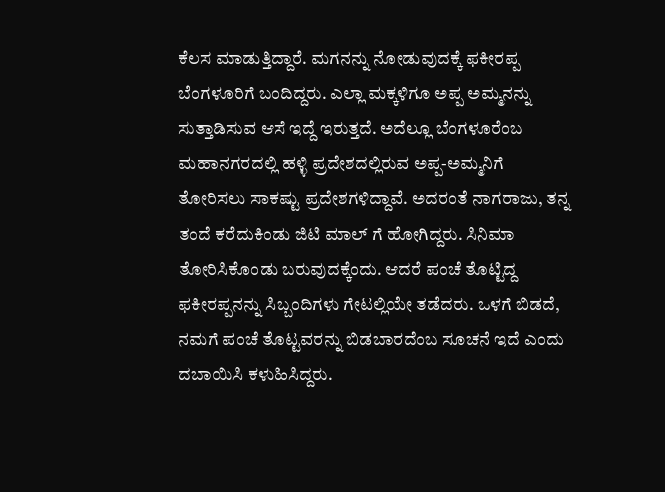ಕೆಲಸ ಮಾಡುತ್ತಿದ್ದಾರೆ. ಮಗನನ್ನು ನೋಡುವುದಕ್ಕೆ ಫಕೀರಪ್ಪ ಬೆಂಗಳೂರಿಗೆ ಬಂದಿದ್ದರು. ಎಲ್ಲಾ ಮಕ್ಕಳಿಗೂ ಅಪ್ಪ ಅಮ್ಮನನ್ನು ಸುತ್ತಾಡಿಸುವ ಆಸೆ ಇದ್ದೆ ಇರುತ್ತದೆ. ಅದೆಲ್ಲೂ ಬೆಂಗಳೂರೆಂಬ ಮಹಾನಗರದಲ್ಲಿ ಹಳ್ಳಿ ಪ್ರದೇಶದಲ್ಲಿರುವ ಅಪ್ಪ-ಅಮ್ಮನಿಗೆ ತೋರಿಸಲು ಸಾಕಷ್ಟು ಪ್ರದೇಶಗಳಿದ್ದಾವೆ. ಅದರಂತೆ ನಾಗರಾಜು, ತನ್ನ ತಂದೆ ಕರೆದುಕಿಂಡು ಜಿಟಿ ಮಾಲ್ ಗೆ ಹೋಗಿದ್ದರು. ಸಿನಿಮಾ ತೋರಿಸಿಕೊಂಡು ಬರುವುದಕ್ಕೆಂದು. ಆದರೆ ಪಂಚೆ ತೊಟ್ಟಿದ್ದ ಫಕೀರಪ್ಪನನ್ನು ಸಿಬ್ಬಂದಿಗಳು ಗೇಟಲ್ಲಿಯೇ ತಡೆದರು. ಒಳಗೆ ಬಿಡದೆ, ನಮಗೆ ಪಂಚೆ ತೊಟ್ಟವರನ್ನು ಬಿಡಬಾರದೆಂಬ ಸೂಚನೆ ಇದೆ ಎಂದು ದಬಾಯಿಸಿ ಕಳುಹಿಸಿದ್ದರು.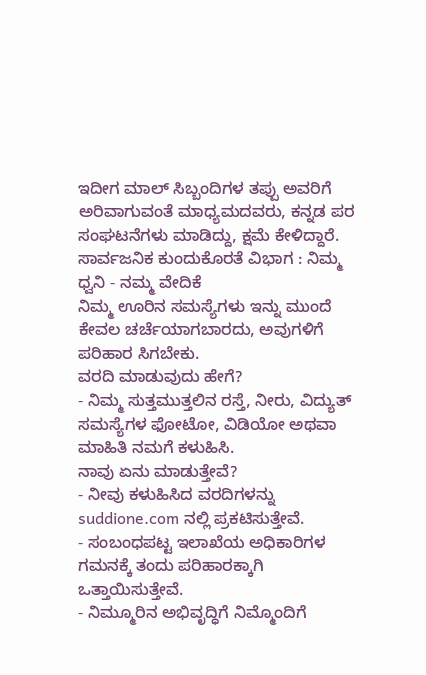ಇದೀಗ ಮಾಲ್ ಸಿಬ್ಬಂದಿಗಳ ತಪ್ಪು ಅವರಿಗೆ ಅರಿವಾಗುವಂತೆ ಮಾಧ್ಯಮದವರು, ಕನ್ನಡ ಪರ ಸಂಘಟನೆಗಳು ಮಾಡಿದ್ದು, ಕ್ಷಮೆ ಕೇಳಿದ್ದಾರೆ.
ಸಾರ್ವಜನಿಕ ಕುಂದುಕೊರತೆ ವಿಭಾಗ : ನಿಮ್ಮ ಧ್ವನಿ - ನಮ್ಮ ವೇದಿಕೆ
ನಿಮ್ಮ ಊರಿನ ಸಮಸ್ಯೆಗಳು ಇನ್ನು ಮುಂದೆ ಕೇವಲ ಚರ್ಚೆಯಾಗಬಾರದು, ಅವುಗಳಿಗೆ ಪರಿಹಾರ ಸಿಗಬೇಕು.
ವರದಿ ಮಾಡುವುದು ಹೇಗೆ?
- ನಿಮ್ಮ ಸುತ್ತಮುತ್ತಲಿನ ರಸ್ತೆ, ನೀರು, ವಿದ್ಯುತ್ ಸಮಸ್ಯೆಗಳ ಫೋಟೋ, ವಿಡಿಯೋ ಅಥವಾ ಮಾಹಿತಿ ನಮಗೆ ಕಳುಹಿಸಿ.
ನಾವು ಏನು ಮಾಡುತ್ತೇವೆ?
- ನೀವು ಕಳುಹಿಸಿದ ವರದಿಗಳನ್ನು suddione.com ನಲ್ಲಿ ಪ್ರಕಟಿಸುತ್ತೇವೆ.
- ಸಂಬಂಧಪಟ್ಟ ಇಲಾಖೆಯ ಅಧಿಕಾರಿಗಳ ಗಮನಕ್ಕೆ ತಂದು ಪರಿಹಾರಕ್ಕಾಗಿ ಒತ್ತಾಯಿಸುತ್ತೇವೆ.
- ನಿಮ್ಮೂರಿನ ಅಭಿವೃದ್ಧಿಗೆ ನಿಮ್ಮೊಂದಿಗೆ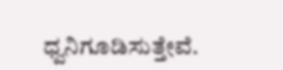ಧ್ವನಿಗೂಡಿಸುತ್ತೇವೆ.